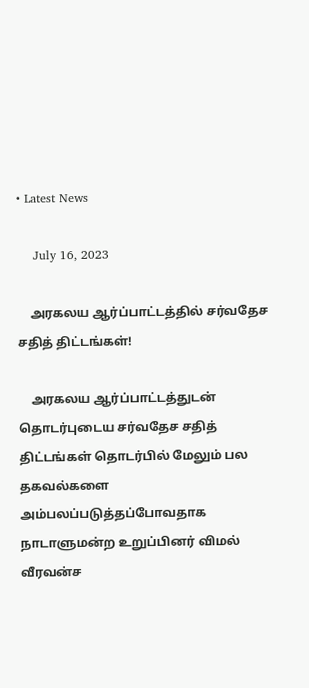• Latest News

    July 16, 2023

    அரகலய ஆர்ப்பாட்டத்தில் சர்வதேச சதித் திட்டங்கள்!

    அரகலய ஆர்ப்பாட்டத்துடன் தொடர்புடைய சர்வதேச சதித் திட்டங்கள் தொடர்பில் மேலும் பல தகவல்களை அம்பலப்படுத்தப்போவதாக நாடாளுமன்ற உறுப்பினர் விமல் வீரவன்ச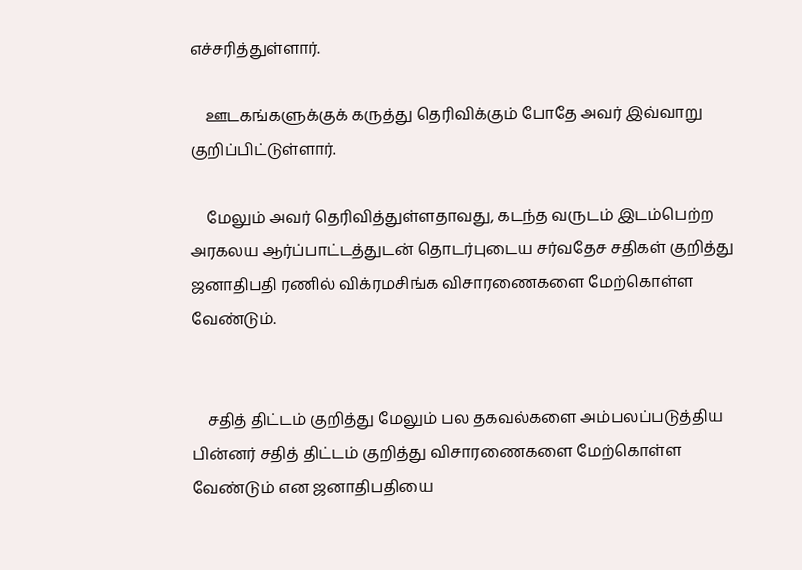எச்சரித்துள்ளார்.

    ஊடகங்களுக்குக் கருத்து தெரிவிக்கும் போதே அவர் இவ்வாறு குறிப்பிட்டுள்ளார்.

    மேலும் அவர் தெரிவித்துள்ளதாவது, கடந்த வருடம் இடம்பெற்ற அரகலய ஆர்ப்பாட்டத்துடன் தொடர்புடைய சர்வதேச சதிகள் குறித்து ஜனாதிபதி ரணில் விக்ரமசிங்க விசாரணைகளை மேற்கொள்ள வேண்டும்.


    சதித் திட்டம் குறித்து மேலும் பல தகவல்களை அம்பலப்படுத்திய பின்னர் சதித் திட்டம் குறித்து விசாரணைகளை மேற்கொள்ள வேண்டும் என ஜனாதிபதியை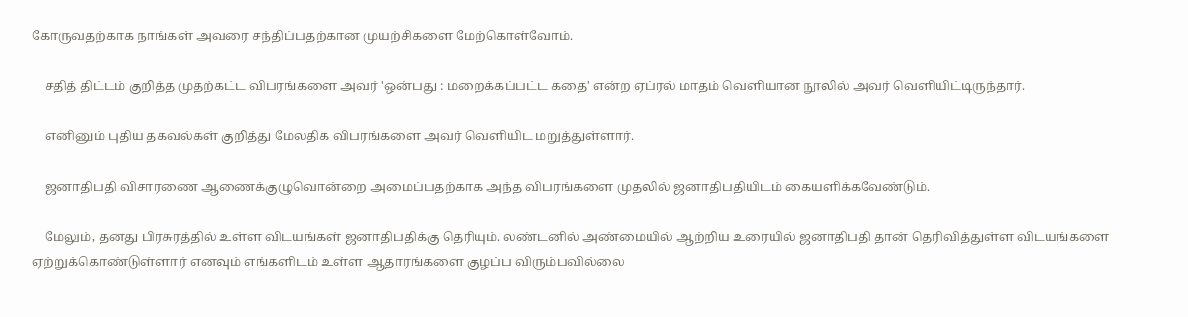கோருவதற்காக நாங்கள் அவரை சந்திப்பதற்கான முயற்சிகளை மேற்கொள்வோம்.

    சதித் திட்டம் குறித்த முதற்கட்ட விபரங்களை அவர் 'ஒன்பது : மறைக்கப்பட்ட கதை' என்ற ஏப்ரல் மாதம் வெளியான நூலில் அவர் வெளியிட்டிருந்தார்.

    எனினும் புதிய தகவல்கள் குறித்து மேலதிக விபரங்களை அவர் வெளியிட மறுத்துள்ளார்.

    ஜனாதிபதி விசாரணை ஆணைக்குழுவொன்றை அமைப்பதற்காக அந்த விபரங்களை முதலில் ஜனாதிபதியிடம் கையளிக்கவேண்டும்.

    மேலும், தனது பிரசுரத்தில் உள்ள விடயங்கள் ஜனாதிபதிக்கு தெரியும். லண்டனில் அண்மையில் ஆற்றிய உரையில் ஜனாதிபதி தான் தெரிவித்துள்ள விடயங்களை ஏற்றுக்கொண்டுள்ளார் எனவும் எங்களிடம் உள்ள ஆதாரங்களை குழப்ப விரும்பவில்லை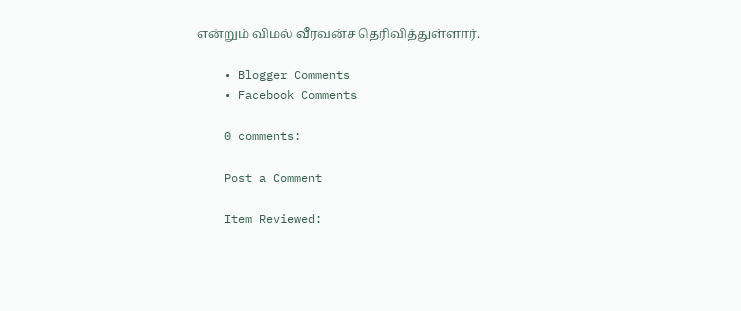என்றும் விமல் வீரவன்ச தெரிவித்துள்ளார்.

    • Blogger Comments
    • Facebook Comments

    0 comments:

    Post a Comment

    Item Reviewed: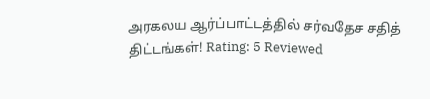அரகலய ஆர்ப்பாட்டத்தில் சர்வதேச சதித் திட்டங்கள்! Rating: 5 Reviewed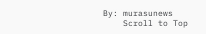By: murasunews
    Scroll to Top